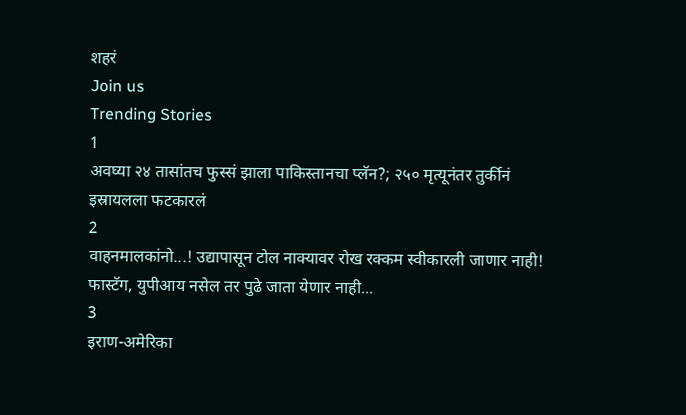शहरं
Join us
Trending Stories
1
अवघ्या २४ तासांतच फुस्सं झाला पाकिस्तानचा प्लॅन?; २५० मृत्यूनंतर तुर्कीनं इस्रायलला फटकारलं
2
वाहनमालकांनो...! उद्यापासून टोल नाक्यावर रोख रक्कम स्वीकारली जाणार नाही! फास्टॅग, युपीआय नसेल तर पुढे जाता येणार नाही...
3
इराण-अमेरिका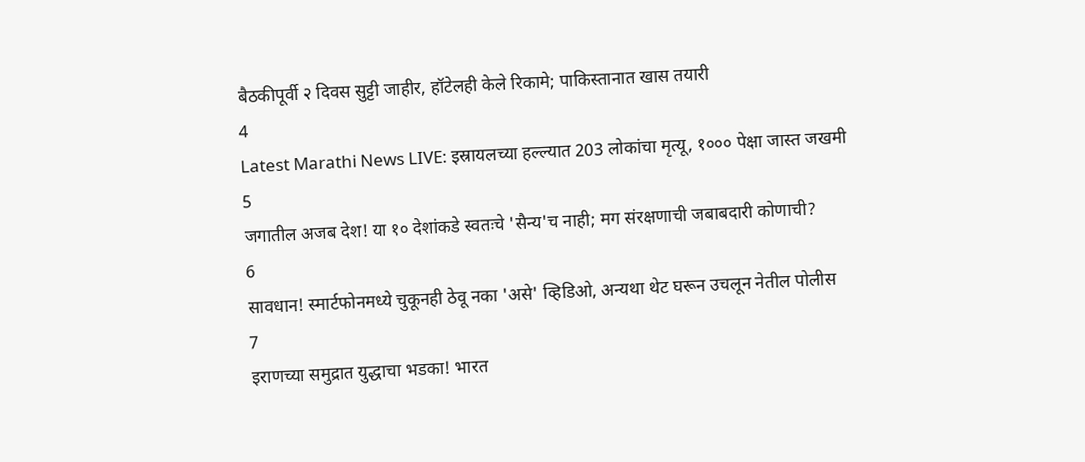बैठकीपूर्वी २ दिवस सुट्टी जाहीर, हॉटेलही केले रिकामे; पाकिस्तानात खास तयारी
4
Latest Marathi News LIVE: इस्रायलच्या हल्ल्यात 203 लोकांचा मृत्यू, १००० पेक्षा जास्त जखमी
5
जगातील अजब देश! या १० देशांकडे स्वतःचे 'सैन्य'च नाही; मग संरक्षणाची जबाबदारी कोणाची?
6
सावधान! स्मार्टफोनमध्ये चुकूनही ठेवू नका 'असे' व्हिडिओ, अन्यथा थेट घरून उचलून नेतील पोलीस
7
इराणच्या समुद्रात युद्धाचा भडका! भारत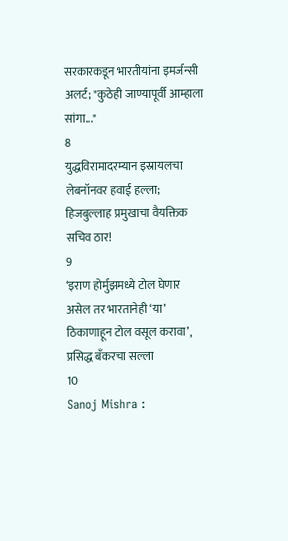सरकारकडून भारतीयांना इमर्जन्सी अलर्ट; "कुठेही जाण्यापूर्वी आम्हाला सांगा..."
8
युद्धविरामादरम्यान इस्रायलचा लेबनॉनवर हवाई हल्ला; हिजबुल्लाह प्रमुखाचा वैयक्तिक सचिव ठार!
9
‘इराण होर्मुझमध्ये टोल घेणार असेल तर भारतानेही ‘या’ ठिकाणाहून टोल वसूल करावा’, प्रसिद्ध बँकरचा सल्ला
10
Sanoj Mishra :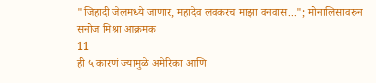"जिहादी जेलमध्ये जाणार, महादेव लवकरच माझा वनवास..."; मोनालिसावरुन सनोज मिश्रा आक्रमक
11
ही ५ कारणं ज्यामुळे अमेरिका आणि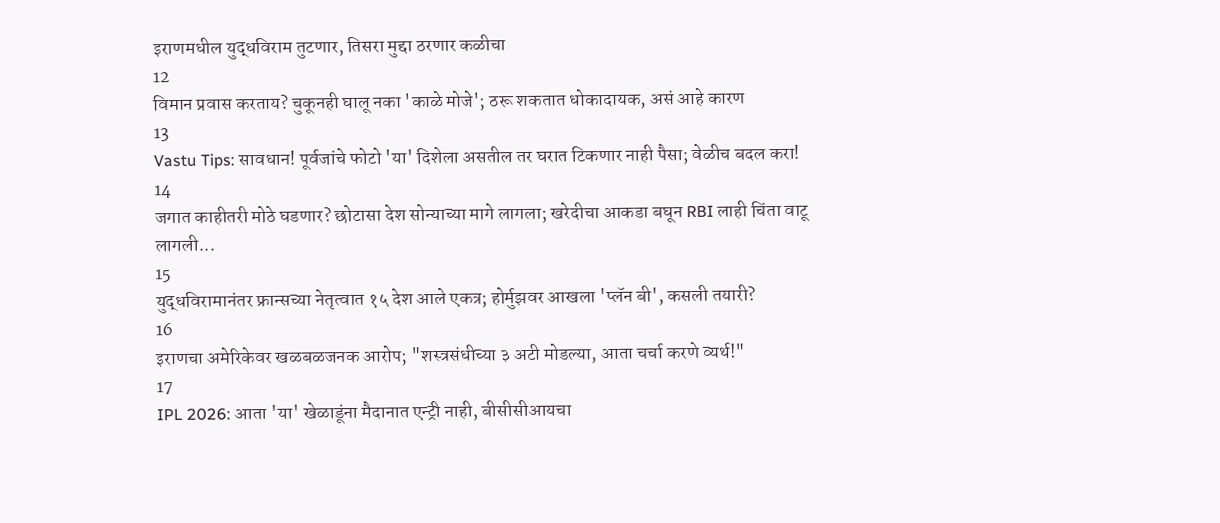इराणमधील युद्धविराम तुटणार, तिसरा मुद्दा ठरणार कळीचा
12
विमान प्रवास करताय? चुकूनही घालू नका 'काळे मोजे'; ठरू शकतात धोकादायक, असं आहे कारण
13
Vastu Tips: सावधान! पूर्वजांचे फोटो 'या' दिशेला असतील तर घरात टिकणार नाही पैसा; वेळीच बदल करा!
14
जगात काहीतरी मोठे घडणार? छोटासा देश सोन्याच्या मागे लागला; खरेदीचा आकडा बघून RBI लाही चिंता वाटू लागली...
15
युद्धविरामानंतर फ्रान्सच्या नेतृत्वात १५ देश आले एकत्र; होर्मुझवर आखला 'प्लॅन बी', कसली तयारी?
16
इराणचा अमेरिकेवर खळबळजनक आरोप; "शस्त्रसंधीच्या ३ अटी मोडल्या, आता चर्चा करणे व्यर्थ!"
17
IPL 2026: आता 'या' खेळाडूंना मैदानात एन्ट्री नाही, बीसीसीआयचा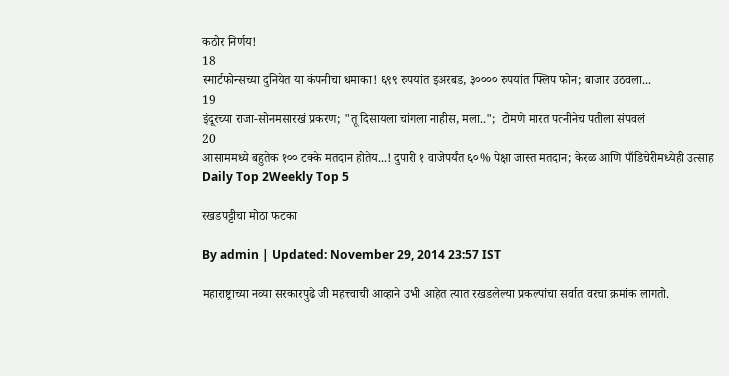कठोर निर्णय!
18
स्मार्टफोन्सच्या दुनियेत या कंपनीचा धमाका! ६९९ रुपयांत इअरबड, ३०००० रुपयांत फ्लिप फोन; बाजार उठवला...
19
इंदूरच्या राजा-सोनमसारखं प्रकरण; "तू दिसायला चांगला नाहीस, मला..";  टोमणे मारत पत्नीनेच पतीला संपवलं
20
आसाममध्ये बहुतेक १०० टक्के मतदान होतेय...! दुपारी १ वाजेपर्यंत ६०% पेक्षा जास्त मतदान; केरळ आणि पाँडिचेरीमध्येही उत्साह
Daily Top 2Weekly Top 5

रखडपट्टीचा मोठा फटका

By admin | Updated: November 29, 2014 23:57 IST

महाराष्ट्राच्या नव्या सरकारपुढे जी महत्त्वाची आव्हाने उभी आहेत त्यात रखडलेल्या प्रकल्पांचा सर्वात वरचा क्रमांक लागतो.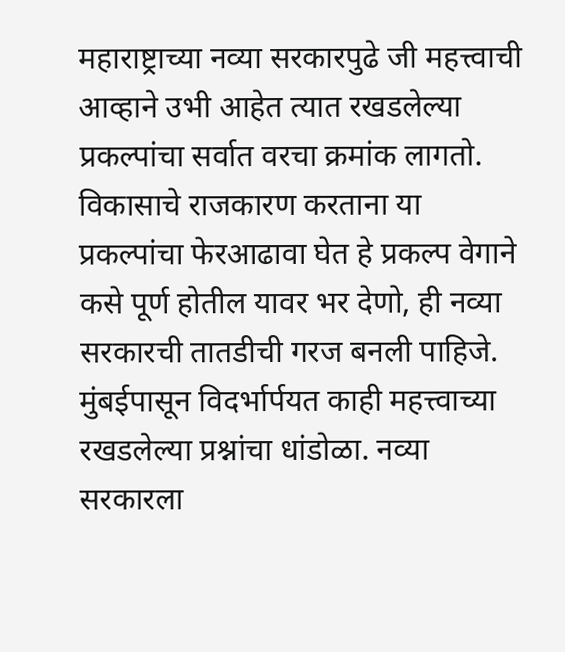महाराष्ट्राच्या नव्या सरकारपुढे जी महत्त्वाची आव्हाने उभी आहेत त्यात रखडलेल्या प्रकल्पांचा सर्वात वरचा क्रमांक लागतो. विकासाचे राजकारण करताना या प्रकल्पांचा फेरआढावा घेत हे प्रकल्प वेगाने कसे पूर्ण होतील यावर भर देणो, ही नव्या सरकारची तातडीची गरज बनली पाहिजे. मुंबईपासून विदर्भार्पयत काही महत्त्वाच्या रखडलेल्या प्रश्नांचा धांडोळा. नव्या सरकारला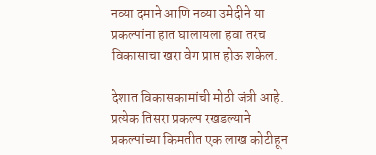नव्या दमाने आणि नव्या उमेदीने या प्रकल्पांना हात घालायला हवा तरच विकासाचा खरा वेग प्राप्त होऊ शकेल.

देशात विकासकामांची मोठी जंत्री आहे. प्रत्येक तिसरा प्रकल्प रखडल्याने प्रकल्पांच्या किमतीत एक लाख कोटीहून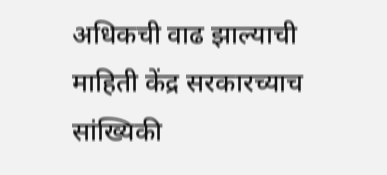अधिकची वाढ झाल्याची माहिती केंद्र सरकारच्याच सांख्यिकी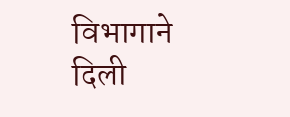विभागाने दिली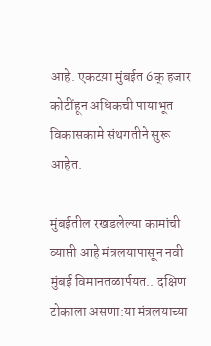आहे. एकटय़ा मुंबईत 6क् हजार कोटींहून अधिकची पायाभूत विकासकामे संथगतीने सुरू आहेत.

मुंबईतील रखडलेल्या कामांची व्याप्ती आहे मंत्रलयापासून नवी मुंबई विमानतळार्पयत.. दक्षिण टोकाला असणा:या मंत्रलयाच्या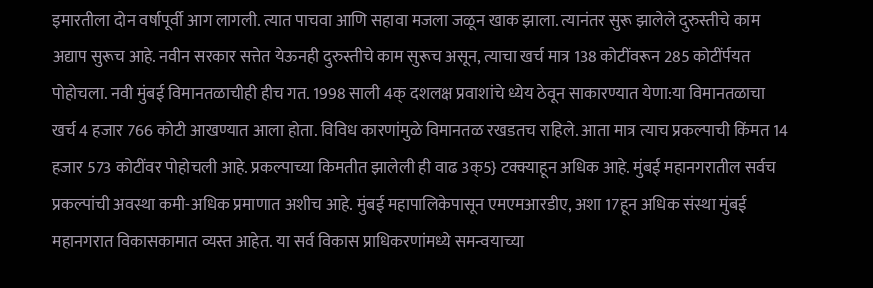इमारतीला दोन वर्षापूर्वी आग लागली. त्यात पाचवा आणि सहावा मजला जळून खाक झाला. त्यानंतर सुरू झालेले दुरुस्तीचे काम अद्याप सुरूच आहे. नवीन सरकार सत्तेत येऊनही दुरुस्तीचे काम सुरूच असून, त्याचा खर्च मात्र 138 कोटींवरून 285 कोटींर्पयत पोहोचला. नवी मुंबई विमानतळाचीही हीच गत. 1998 साली 4क् दशलक्ष प्रवाशांचे ध्येय ठेवून साकारण्यात येणा:या विमानतळाचा खर्च 4 हजार 766 कोटी आखण्यात आला होता. विविध कारणांमुळे विमानतळ रखडतच राहिले. आता मात्र त्याच प्रकल्पाची किंमत 14 हजार 573 कोटींवर पोहोचली आहे. प्रकल्पाच्या किमतीत झालेली ही वाढ 3क्5} टक्क्याहून अधिक आहे. मुंबई महानगरातील सर्वच प्रकल्पांची अवस्था कमी-अधिक प्रमाणात अशीच आहे. मुंबई महापालिकेपासून एमएमआरडीए, अशा 17हून अधिक संस्था मुंबई महानगरात विकासकामात व्यस्त आहेत. या सर्व विकास प्राधिकरणांमध्ये समन्वयाच्या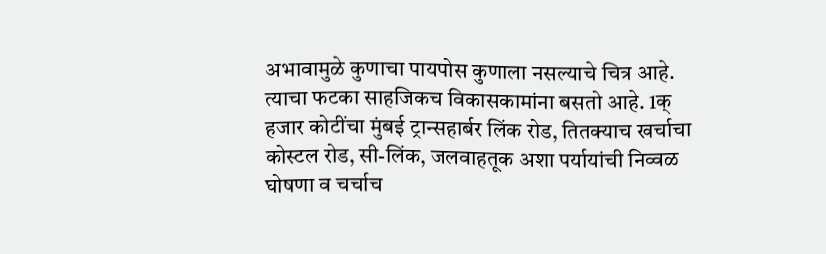अभावामुळे कुणाचा पायपोस कुणाला नसल्याचे चित्र आहे. त्याचा फटका साहजिकच विकासकामांना बसतो आहे. 1क् हजार कोटींचा मुंबई ट्रान्सहार्बर लिंक रोड, तितक्याच खर्चाचा कोस्टल रोड, सी-लिंक, जलवाहतूक अशा पर्यायांची निव्वळ घोषणा व चर्चाच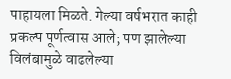पाहायला मिळते. गेल्या वर्षभरात काही प्रकल्प पूर्णत्वास आले; पण झालेल्या विलंबामुळे वाढलेल्या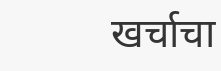खर्चाचा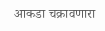आकडा चक्रावणारा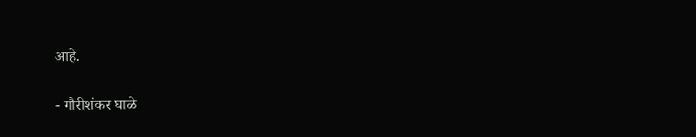आहे.

- गौरीशंकर घाळे